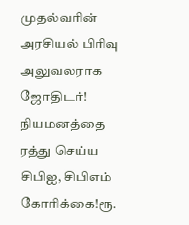முதல்வரின் அரசியல் பிரிவு அலுவலராக ஜோதிடர்! நியமனத்தை ரத்து செய்ய சிபிஐ, சிபிஎம் கோரிக்கை!ரூ.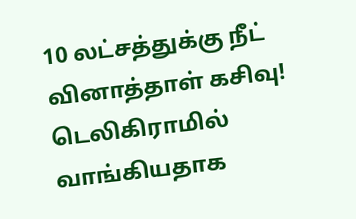10 லட்சத்துக்கு நீட் வினாத்தாள் கசிவு! டெலிகிராமில் வாங்கியதாக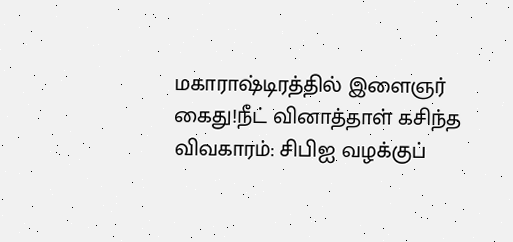மகாராஷ்டிரத்தில் இளைஞர் கைது!நீட் வினாத்தாள் கசிந்த விவகாரம்: சிபிஐ வழக்குப்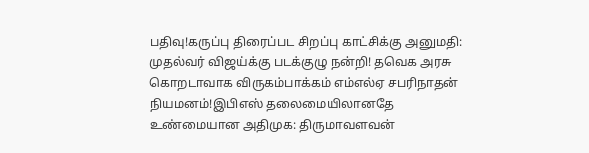பதிவு!கருப்பு திரைப்பட சிறப்பு காட்சிக்கு அனுமதி: முதல்வர் விஜய்க்கு படக்குழு நன்றி! தவெக அரசு கொறடாவாக விருகம்பாக்கம் எம்எல்ஏ சபரிநாதன் நியமனம்!இபிஎஸ் தலைமையிலானதே உண்மையான அதிமுக: திருமாவளவன்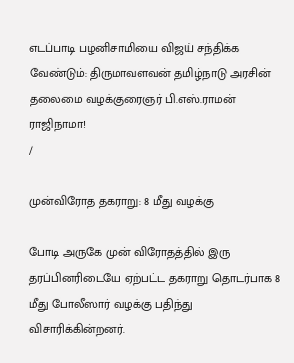எடப்பாடி பழனிசாமியை விஜய் சந்திக்க வேண்டும்: திருமாவளவன் தமிழ்நாடு அரசின் தலைமை வழக்குரைஞர் பி.எஸ்.ராமன் ராஜிநாமா!
/

முன்விரோத தகராறு: 8 மீது வழக்கு

போடி அருகே முன் விரோதத்தில் இரு தரப்பினரிடையே ஏற்பட்ட தகராறு தொடர்பாக 8 மீது போலீஸார் வழக்கு பதிந்து விசாரிக்கின்றனர்.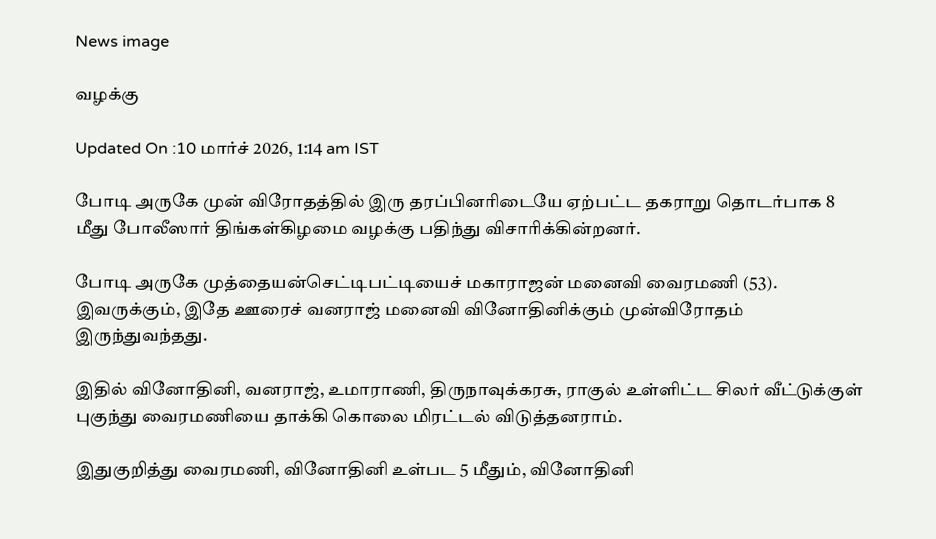News image

வழக்கு

Updated On :10 மார்ச் 2026, 1:14 am IST

போடி அருகே முன் விரோதத்தில் இரு தரப்பினரிடையே ஏற்பட்ட தகராறு தொடர்பாக 8 மீது போலீஸார் திங்கள்கிழமை வழக்கு பதிந்து விசாரிக்கின்றனர்.

போடி அருகே முத்தையன்செட்டிபட்டியைச் மகாராஜன் மனைவி வைரமணி (53). இவருக்கும், இதே ஊரைச் வனராஜ் மனைவி வினோதினிக்கும் முன்விரோதம் இருந்துவந்தது.

இதில் வினோதினி, வனராஜ், உமாராணி, திருநாவுக்கரசு, ராகுல் உள்ளிட்ட சிலர் வீட்டுக்குள் புகுந்து வைரமணியை தாக்கி கொலை மிரட்டல் விடுத்தனராம்.

இதுகுறித்து வைரமணி, வினோதினி உள்பட 5 மீதும், வினோதினி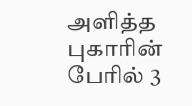அளித்த புகாரின் பேரில் 3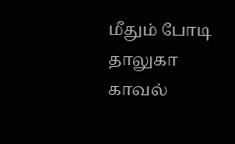மீதும் போடி தாலுகா காவல்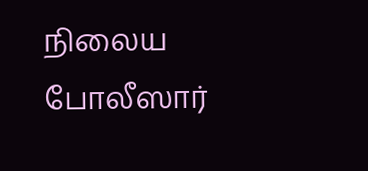நிலைய போலீஸார்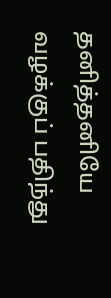தனித்தனியே வழக்குப் பதிந்து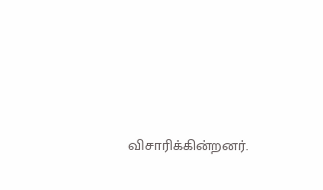விசாரிக்கின்றனர்.